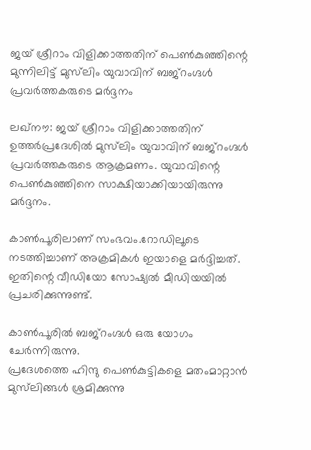ജയ് ശ്രീറാം വിളിക്കാത്തതിന് പെണ്‍കുഞ്ഞിന്റെ മുന്നിലിട്ട് മുസ്‌ലിം യുവാവിന് ബജ്‌റംഗ്ദള്‍ പ്രവര്‍ത്തകരുടെ മര്‍ദ്ദനം

ലഖ്‌നൗ: ജയ് ശ്രീറാം വിളിക്കാത്തതിന് ഉത്തര്‍പ്രദേശില്‍ മുസ്‌ലിം യുവാവിന് ബജ്‌റംഗ്ദള്‍ പ്രവര്‍ത്തകരുടെ ആക്രമണം. യുവാവിന്റെ പെണ്‍കുഞ്ഞിനെ സാക്ഷിയാക്കിയായിരുന്നു മര്‍ദ്ദനം.

കാണ്‍പൂരിലാണ് സംഭവം.റോഡിലൂടെ നടത്തിച്ചാണ് അക്രമികള്‍ ഇയാളെ മര്‍ദ്ദിച്ചത്. ഇതിന്റെ വീഡിയോ സോഷ്യല്‍ മീഡിയയില്‍ പ്രചരിക്കുന്നുണ്ട്.

കാണ്‍പൂരില്‍ ബജ്റംഗ്ദള്‍ ഒരു യോഗം ചേര്‍ന്നിരുന്നു.
പ്രദേശത്തെ ഹിന്ദു പെണ്‍കുട്ടികളെ മതംമാറ്റാന്‍ മുസ്‌ലിങ്ങള്‍ ശ്രമിക്കുന്നു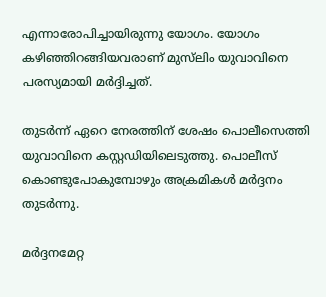എന്നാരോപിച്ചായിരുന്നു യോഗം. യോഗം കഴിഞ്ഞിറങ്ങിയവരാണ് മുസ്‌ലിം യുവാവിനെ പരസ്യമായി മര്‍ദ്ദിച്ചത്.

തുടര്‍ന്ന് ഏറെ നേരത്തിന് ശേഷം പൊലീസെത്തി യുവാവിനെ കസ്റ്റഡിയിലെടുത്തു. പൊലീസ് കൊണ്ടുപോകുമ്പോഴും അക്രമികള്‍ മര്‍ദ്ദനം തുടര്‍ന്നു.

മര്‍ദ്ദനമേറ്റ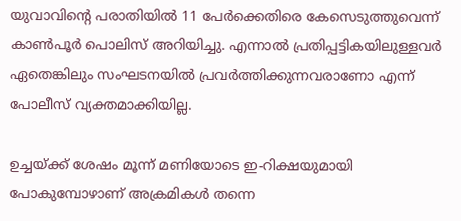യുവാവിന്റെ പരാതിയില്‍ 11 പേര്‍ക്കെതിരെ കേസെടുത്തുവെന്ന് കാണ്‍പൂര്‍ പൊലിസ് അറിയിച്ചു. എന്നാല്‍ പ്രതിപ്പട്ടികയിലുള്ളവര്‍ ഏതെങ്കിലും സംഘടനയില്‍ പ്രവര്‍ത്തിക്കുന്നവരാണോ എന്ന് പോലീസ് വ്യക്തമാക്കിയില്ല.

ഉച്ചയ്ക്ക് ശേഷം മൂന്ന് മണിയോടെ ഇ-റിക്ഷയുമായി പോകുമ്പോഴാണ് അക്രമികള്‍ തന്നെ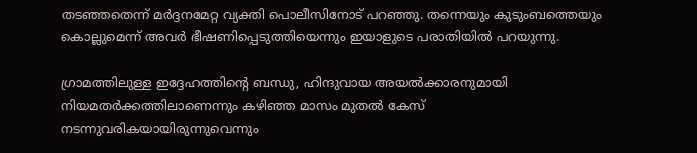തടഞ്ഞതെന്ന് മര്‍ദ്ദനമേറ്റ വ്യക്തി പൊലീസിനോട് പറഞ്ഞു. തന്നെയും കുടുംബത്തെയും കൊല്ലുമെന്ന് അവര്‍ ഭീഷണിപ്പെടുത്തിയെന്നും ഇയാളുടെ പരാതിയില്‍ പറയുന്നു.

ഗ്രാമത്തിലുള്ള ഇദ്ദേഹത്തിന്റെ ബന്ധു, ഹിന്ദുവായ അയല്‍ക്കാരനുമായി നിയമതര്‍ക്കത്തിലാണെന്നും കഴിഞ്ഞ മാസം മുതല്‍ കേസ് നടന്നുവരികയായിരുന്നുവെന്നും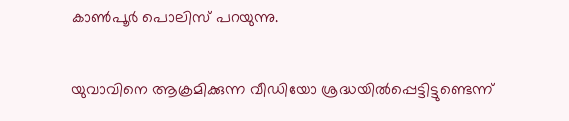കാണ്‍പൂര്‍ പൊലിസ് പറയുന്നു.

യുവാവിനെ ആക്രമിക്കുന്ന വീഡിയോ ശ്രദ്ധയില്‍പ്പെട്ടിട്ടുണ്ടെന്ന്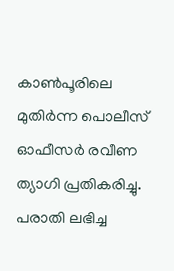കാണ്‍പൂരിലെ മുതിര്‍ന്ന പൊലീസ് ഓഫീസര്‍ രവീണ ത്യാഗി പ്രതികരിച്ചു. പരാതി ലഭിച്ച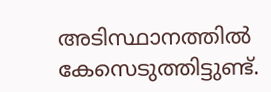അടിസ്ഥാനത്തില്‍ കേസെടുത്തിട്ടുണ്ട്.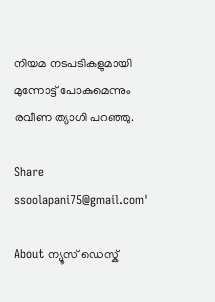നിയമ നടപടികളുമായി മുന്നോട്ട് പോകുമെന്നും രവീണ ത്യാഗി പറഞ്ഞു.

Share
ssoolapani75@gmail.com'

About ന്യൂസ് ഡെസ്ക്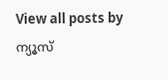View all posts by ന്യൂസ്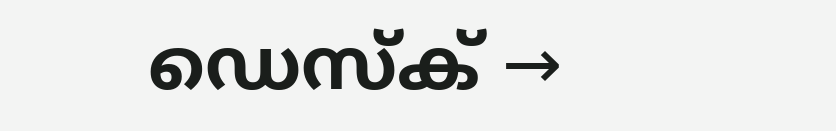ഡെസ്ക് →